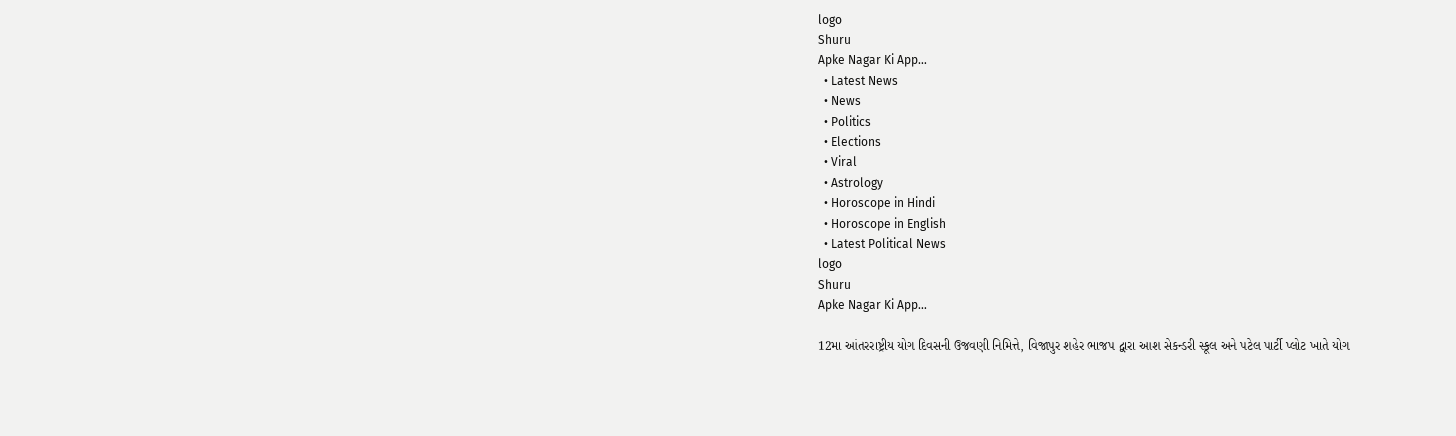logo
Shuru
Apke Nagar Ki App…
  • Latest News
  • News
  • Politics
  • Elections
  • Viral
  • Astrology
  • Horoscope in Hindi
  • Horoscope in English
  • Latest Political News
logo
Shuru
Apke Nagar Ki App…

12મા આંતરરાષ્ટ્રીય યોગ દિવસની ઉજવણી નિમિત્તે, વિજાપુર શહેર ભાજપ દ્વારા આશ સેકન્ડરી સ્કૂલ અને પટેલ પાર્ટી પ્લોટ ખાતે યોગ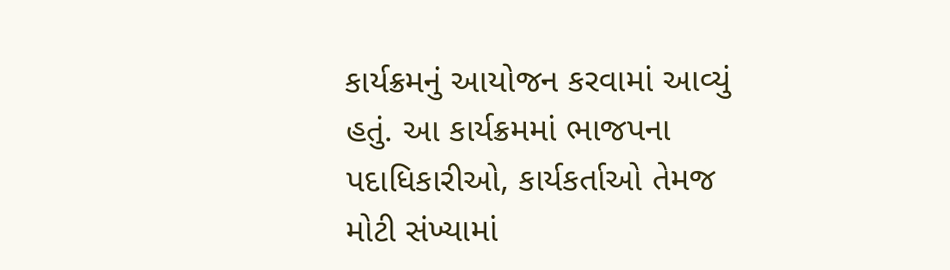કાર્યક્રમનું આયોજન કરવામાં આવ્યું હતું. આ કાર્યક્રમમાં ભાજપના પદાધિકારીઓ, કાર્યકર્તાઓ તેમજ મોટી સંખ્યામાં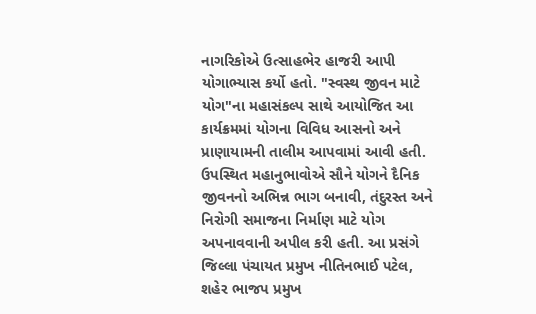નાગરિકોએ ઉત્સાહભેર હાજરી આપી યોગાભ્યાસ કર્યો હતો. "સ્વસ્થ જીવન માટે યોગ"ના મહાસંકલ્પ સાથે આયોજિત આ કાર્યક્રમમાં યોગના વિવિધ આસનો અને પ્રાણાયામની તાલીમ આપવામાં આવી હતી. ઉપસ્થિત મહાનુભાવોએ સૌને યોગને દૈનિક જીવનનો અભિન્ન ભાગ બનાવી, તંદુરસ્ત અને નિરોગી સમાજના નિર્માણ માટે યોગ અપનાવવાની અપીલ કરી હતી. આ પ્રસંગે જિલ્લા પંચાયત પ્રમુખ નીતિનભાઈ પટેલ, શહેર ભાજપ પ્રમુખ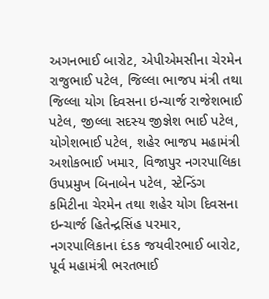અગનભાઈ બારોટ, એપીએમસીના ચેરમેન રાજુભાઈ પટેલ, જિલ્લા ભાજપ મંત્રી તથા જિલ્લા યોગ દિવસના ઇન્ચાર્જ રાજેશભાઈ પટેલ, જીલ્લા સદસ્ય જીજ્ઞેશ ભાઈ પટેલ, યોગેશભાઈ પટેલ, શહેર ભાજપ મહામંત્રી અશોકભાઈ ખમાર, વિજાપુર નગરપાલિકા ઉપપ્રમુખ બિનાબેન પટેલ, સ્ટેન્ડિંગ કમિટીના ચેરમેન તથા શહેર યોગ દિવસના ઇન્ચાર્જ હિતેન્દ્રસિંહ પરમાર, નગરપાલિકાના દંડક જયવીરભાઈ બારોટ, પૂર્વ મહામંત્રી ભરતભાઈ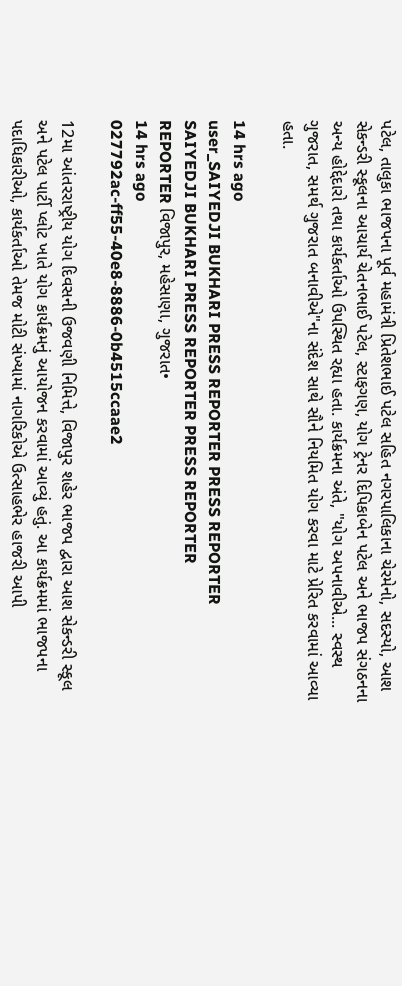પટેલ, તાલુકા ભાજપના પૂર્વ મહામંત્રી પ્રિતેશભાઈ પટેલ સહિત નગરપાલિકાના ચેરમેનો, સદસ્યો, આશ સેકન્ડરી સ્કૂલના આચાર્ય ચેતનભાઈ પટેલ, સ્ટાફગણ, યોગ ટ્રેનર દિપિકાબેન પટેલ અને ભાજપ સંગઠનના અન્ય હોદ્દેદારો તથા કાર્યકર્તાઓ ઉપસ્થિત રહ્યા હતા. કાર્યક્રમના અંતે, "યોગ અપનાવીએ... સ્વસ્થ ગુજરાત, સમર્થ ગુજરાત બનાવીએ"ના સંદેશ સાથે સૌને નિયમિત યોગ કરવા માટે પ્રેરિત કરવામાં આવ્યા હતા.

14 hrs ago
user_SAIYEDJI BUKHARI PRESS REPORTER PRESS REPORTER
SAIYEDJI BUKHARI PRESS REPORTER PRESS REPORTER
REPORTER વિજાપુર, મહેસાણા, ગુજરાત•
14 hrs ago
027792ac-ff55-40e8-8886-0b4515ccaae2

12મા આંતરરાષ્ટ્રીય યોગ દિવસની ઉજવણી નિમિત્તે, વિજાપુર શહેર ભાજપ દ્વારા આશ સેકન્ડરી સ્કૂલ અને પટેલ પાર્ટી પ્લોટ ખાતે યોગ કાર્યક્રમનું આયોજન કરવામાં આવ્યું હતું. આ કાર્યક્રમમાં ભાજપના પદાધિકારીઓ, કાર્યકર્તાઓ તેમજ મોટી સંખ્યામાં નાગરિકોએ ઉત્સાહભેર હાજરી આપી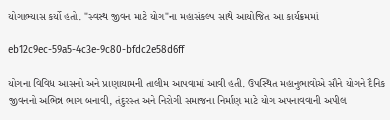યોગાભ્યાસ કર્યો હતો. "સ્વસ્થ જીવન માટે યોગ"ના મહાસંકલ્પ સાથે આયોજિત આ કાર્યક્રમમાં

eb12c9ec-59a5-4c3e-9c80-bfdc2e58d6ff

યોગના વિવિધ આસનો અને પ્રાણાયામની તાલીમ આપવામાં આવી હતી. ઉપસ્થિત મહાનુભાવોએ સૌને યોગને દૈનિક જીવનનો અભિન્ન ભાગ બનાવી, તંદુરસ્ત અને નિરોગી સમાજના નિર્માણ માટે યોગ અપનાવવાની અપીલ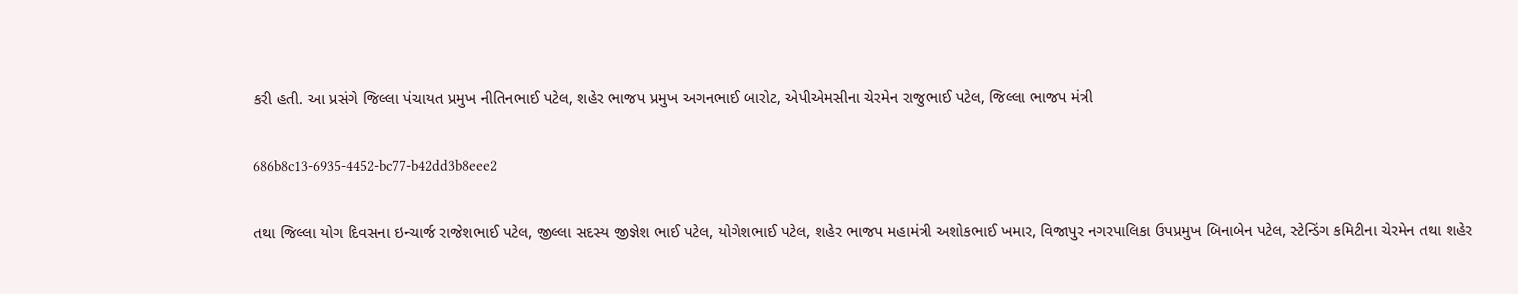કરી હતી. આ પ્રસંગે જિલ્લા પંચાયત પ્રમુખ નીતિનભાઈ પટેલ, શહેર ભાજપ પ્રમુખ અગનભાઈ બારોટ, એપીએમસીના ચેરમેન રાજુભાઈ પટેલ, જિલ્લા ભાજપ મંત્રી

686b8c13-6935-4452-bc77-b42dd3b8eee2

તથા જિલ્લા યોગ દિવસના ઇન્ચાર્જ રાજેશભાઈ પટેલ, જીલ્લા સદસ્ય જીજ્ઞેશ ભાઈ પટેલ, યોગેશભાઈ પટેલ, શહેર ભાજપ મહામંત્રી અશોકભાઈ ખમાર, વિજાપુર નગરપાલિકા ઉપપ્રમુખ બિનાબેન પટેલ, સ્ટેન્ડિંગ કમિટીના ચેરમેન તથા શહેર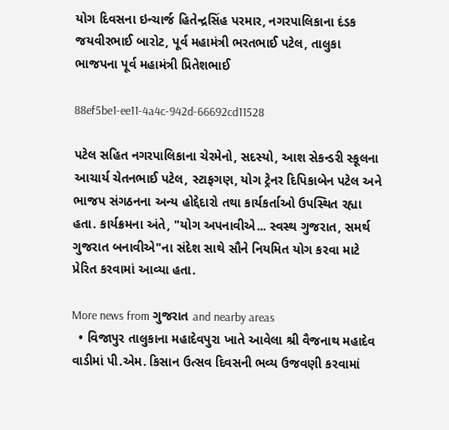યોગ દિવસના ઇન્ચાર્જ હિતેન્દ્રસિંહ પરમાર, નગરપાલિકાના દંડક જયવીરભાઈ બારોટ, પૂર્વ મહામંત્રી ભરતભાઈ પટેલ, તાલુકા ભાજપના પૂર્વ મહામંત્રી પ્રિતેશભાઈ

88ef5be1-ee11-4a4c-942d-66692cd11528

પટેલ સહિત નગરપાલિકાના ચેરમેનો, સદસ્યો, આશ સેકન્ડરી સ્કૂલના આચાર્ય ચેતનભાઈ પટેલ, સ્ટાફગણ, યોગ ટ્રેનર દિપિકાબેન પટેલ અને ભાજપ સંગઠનના અન્ય હોદ્દેદારો તથા કાર્યકર્તાઓ ઉપસ્થિત રહ્યા હતા. કાર્યક્રમના અંતે, "યોગ અપનાવીએ... સ્વસ્થ ગુજરાત, સમર્થ ગુજરાત બનાવીએ"ના સંદેશ સાથે સૌને નિયમિત યોગ કરવા માટે પ્રેરિત કરવામાં આવ્યા હતા.

More news from ગુજરાત and nearby areas
  • વિજાપુર તાલુકાના મહાદેવપુરા ખાતે આવેલા શ્રી વૈજનાથ મહાદેવ વાડીમાં પી.એમ. કિસાન ઉત્સવ દિવસની ભવ્ય ઉજવણી કરવામાં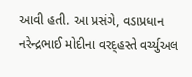આવી હતી. આ પ્રસંગે, વડાપ્રધાન નરેન્દ્રભાઈ મોદીના વરદ્હસ્તે વર્ચ્યુઅલ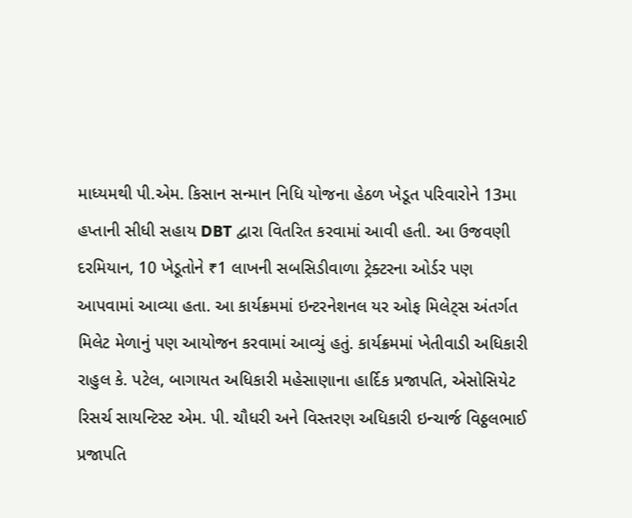માધ્યમથી પી.એમ. કિસાન સન્માન નિધિ યોજના હેઠળ ખેડૂત પરિવારોને 13મા હપ્તાની સીધી સહાય DBT દ્વારા વિતરિત કરવામાં આવી હતી. આ ઉજવણી દરમિયાન, 10 ખેડૂતોને ₹1 લાખની સબસિડીવાળા ટ્રેક્ટરના ઓર્ડર પણ આપવામાં આવ્યા હતા. આ કાર્યક્રમમાં ઇન્ટરનેશનલ યર ઓફ મિલેટ્સ અંતર્ગત મિલેટ મેળાનું પણ આયોજન કરવામાં આવ્યું હતું. કાર્યક્રમમાં ખેતીવાડી અધિકારી રાહુલ કે. પટેલ, બાગાયત અધિકારી મહેસાણાના હાર્દિક પ્રજાપતિ, એસોસિયેટ રિસર્ચ સાયન્ટિસ્ટ એમ. પી. ચૌધરી અને વિસ્તરણ અધિકારી ઇન્ચાર્જ વિઠ્ઠલભાઈ પ્રજાપતિ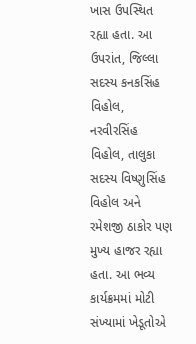ખાસ ઉપસ્થિત રહ્યા હતા. આ ઉપરાંત, જિલ્લા સદસ્ય કનકસિંહ વિહોલ, નરવીરસિંહ વિહોલ, તાલુકા સદસ્ય વિષ્ણુસિંહ વિહોલ અને રમેશજી ઠાકોર પણ મુખ્ય હાજર રહ્યા હતા. આ ભવ્ય કાર્યક્રમમાં મોટી સંખ્યામાં ખેડૂતોએ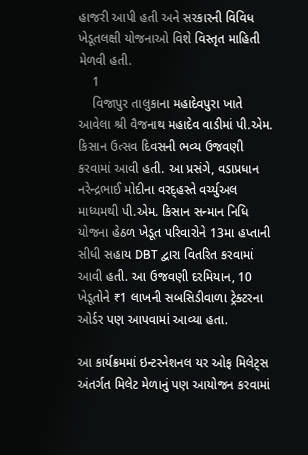હાજરી આપી હતી અને સરકારની વિવિધ ખેડૂતલક્ષી યોજનાઓ વિશે વિસ્તૃત માહિતી મેળવી હતી.
    1
    વિજાપુર તાલુકાના મહાદેવપુરા ખાતે આવેલા શ્રી વૈજનાથ મહાદેવ વાડીમાં પી.એમ. કિસાન ઉત્સવ દિવસની ભવ્ય ઉજવણી કરવામાં આવી હતી. આ પ્રસંગે, વડાપ્રધાન નરેન્દ્રભાઈ મોદીના વરદ્હસ્તે વર્ચ્યુઅલ માધ્યમથી પી.એમ. કિસાન સન્માન નિધિ યોજના હેઠળ ખેડૂત પરિવારોને 13મા હપ્તાની સીધી સહાય DBT દ્વારા વિતરિત કરવામાં આવી હતી. આ ઉજવણી દરમિયાન, 10 ખેડૂતોને ₹1 લાખની સબસિડીવાળા ટ્રેક્ટરના ઓર્ડર પણ આપવામાં આવ્યા હતા.

આ કાર્યક્રમમાં ઇન્ટરનેશનલ યર ઓફ મિલેટ્સ અંતર્ગત મિલેટ મેળાનું પણ આયોજન કરવામાં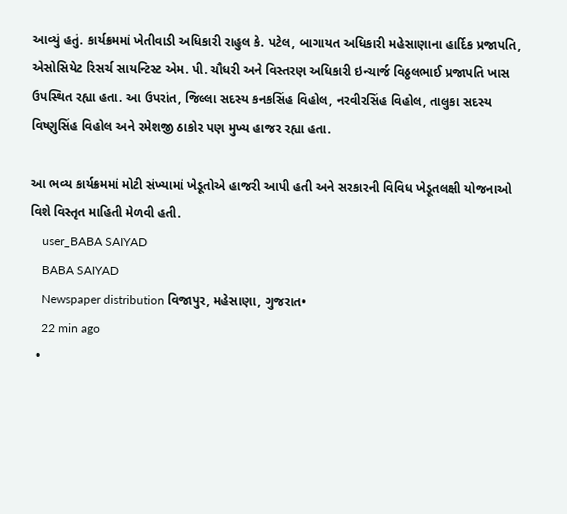આવ્યું હતું. કાર્યક્રમમાં ખેતીવાડી અધિકારી રાહુલ કે. પટેલ, બાગાયત અધિકારી મહેસાણાના હાર્દિક પ્રજાપતિ, એસોસિયેટ રિસર્ચ સાયન્ટિસ્ટ એમ. પી. ચૌધરી અને વિસ્તરણ અધિકારી ઇન્ચાર્જ વિઠ્ઠલભાઈ પ્રજાપતિ ખાસ ઉપસ્થિત રહ્યા હતા. આ ઉપરાંત, જિલ્લા સદસ્ય કનકસિંહ વિહોલ, નરવીરસિંહ વિહોલ, તાલુકા સદસ્ય વિષ્ણુસિંહ વિહોલ અને રમેશજી ઠાકોર પણ મુખ્ય હાજર રહ્યા હતા.

આ ભવ્ય કાર્યક્રમમાં મોટી સંખ્યામાં ખેડૂતોએ હાજરી આપી હતી અને સરકારની વિવિધ ખેડૂતલક્ષી યોજનાઓ વિશે વિસ્તૃત માહિતી મેળવી હતી.
    user_BABA SAIYAD
    BABA SAIYAD
    Newspaper distribution વિજાપુર, મહેસાણા, ગુજરાત•
    22 min ago
  •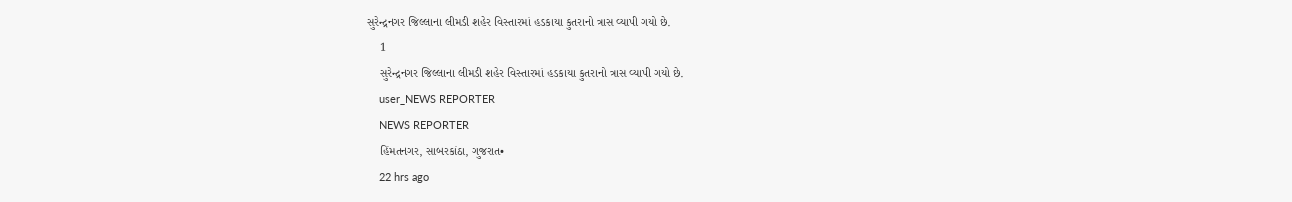સુરેન્દ્રનગર જિલ્લાના લીમડી શહેર વિસ્તારમાં હડકાયા કુતરાનો ત્રાસ વ્યાપી ગયો છે.
    1
    સુરેન્દ્રનગર જિલ્લાના લીમડી શહેર વિસ્તારમાં હડકાયા કુતરાનો ત્રાસ વ્યાપી ગયો છે.
    user_NEWS REPORTER
    NEWS REPORTER
    હિંમતનગર, સાબરકાંઠા, ગુજરાત•
    22 hrs ago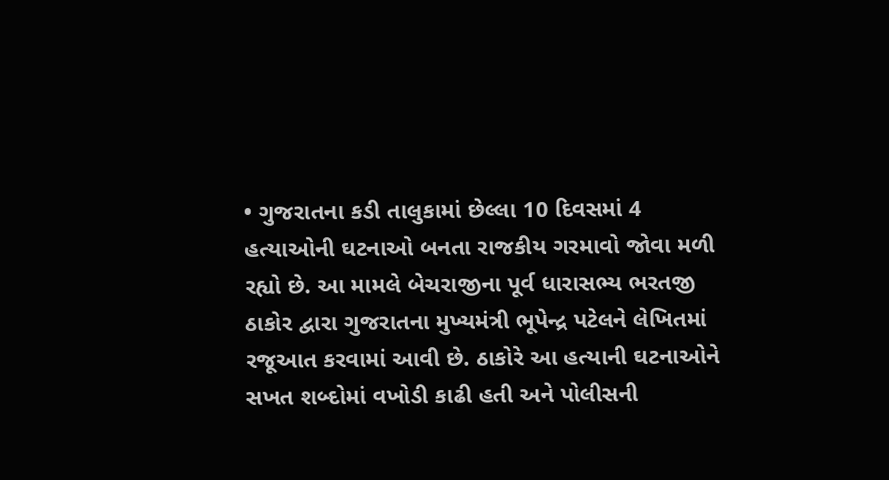• ગુજરાતના કડી તાલુકામાં છેલ્લા 10 દિવસમાં 4 હત્યાઓની ઘટનાઓ બનતા રાજકીય ગરમાવો જોવા મળી રહ્યો છે. આ મામલે બેચરાજીના પૂર્વ ધારાસભ્ય ભરતજી ઠાકોર દ્વારા ગુજરાતના મુખ્યમંત્રી ભૂપેન્દ્ર પટેલને લેખિતમાં રજૂઆત કરવામાં આવી છે. ઠાકોરે આ હત્યાની ઘટનાઓને સખત શબ્દોમાં વખોડી કાઢી હતી અને પોલીસની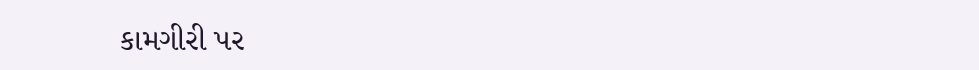કામગીરી પર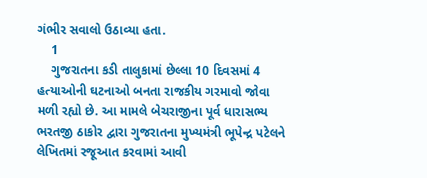ગંભીર સવાલો ઉઠાવ્યા હતા.
    1
    ગુજરાતના કડી તાલુકામાં છેલ્લા 10 દિવસમાં 4 હત્યાઓની ઘટનાઓ બનતા રાજકીય ગરમાવો જોવા મળી રહ્યો છે. આ મામલે બેચરાજીના પૂર્વ ધારાસભ્ય ભરતજી ઠાકોર દ્વારા ગુજરાતના મુખ્યમંત્રી ભૂપેન્દ્ર પટેલને લેખિતમાં રજૂઆત કરવામાં આવી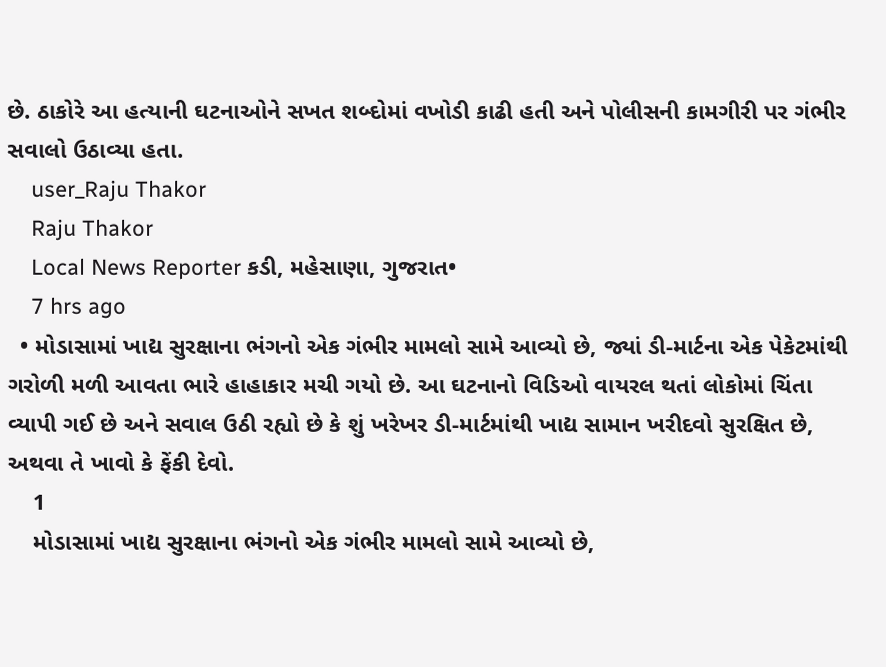છે. ઠાકોરે આ હત્યાની ઘટનાઓને સખત શબ્દોમાં વખોડી કાઢી હતી અને પોલીસની કામગીરી પર ગંભીર સવાલો ઉઠાવ્યા હતા.
    user_Raju Thakor
    Raju Thakor
    Local News Reporter કડી, મહેસાણા, ગુજરાત•
    7 hrs ago
  • મોડાસામાં ખાદ્ય સુરક્ષાના ભંગનો એક ગંભીર મામલો સામે આવ્યો છે, જ્યાં ડી-માર્ટના એક પેકેટમાંથી ગરોળી મળી આવતા ભારે હાહાકાર મચી ગયો છે. આ ઘટનાનો વિડિઓ વાયરલ થતાં લોકોમાં ચિંતા વ્યાપી ગઈ છે અને સવાલ ઉઠી રહ્યો છે કે શું ખરેખર ડી-માર્ટમાંથી ખાદ્ય સામાન ખરીદવો સુરક્ષિત છે, અથવા તે ખાવો કે ફેંકી દેવો.
    1
    મોડાસામાં ખાદ્ય સુરક્ષાના ભંગનો એક ગંભીર મામલો સામે આવ્યો છે,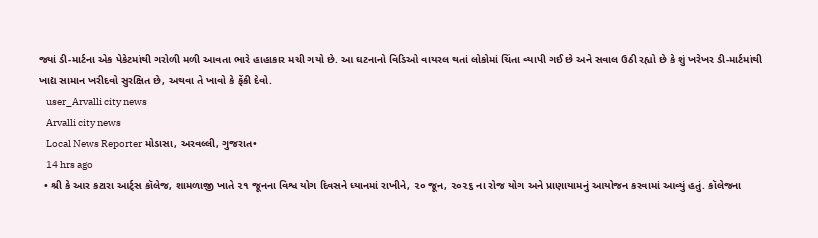જ્યાં ડી-માર્ટના એક પેકેટમાંથી ગરોળી મળી આવતા ભારે હાહાકાર મચી ગયો છે. આ ઘટનાનો વિડિઓ વાયરલ થતાં લોકોમાં ચિંતા વ્યાપી ગઈ છે અને સવાલ ઉઠી રહ્યો છે કે શું ખરેખર ડી-માર્ટમાંથી ખાદ્ય સામાન ખરીદવો સુરક્ષિત છે, અથવા તે ખાવો કે ફેંકી દેવો.
    user_Arvalli city news
    Arvalli city news
    Local News Reporter મોડાસા, અરવલ્લી, ગુજરાત•
    14 hrs ago
  • શ્રી કે આર કટારા આર્ટ્સ કૉલેજ, શામળાજી ખાતે ૨૧ જૂનના વિશ્વ યોગ દિવસને ધ્યાનમાં રાખીને, ૨૦ જૂન, ૨૦૨૬ ના રોજ યોગ અને પ્રાણાયામનું આયોજન કરવામાં આવ્યું હતું. કૉલેજના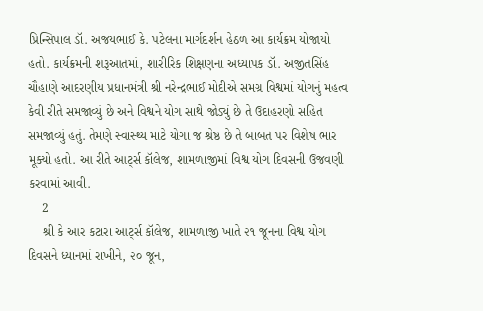પ્રિન્સિપાલ ડૉ. અજયભાઈ કે. પટેલના માર્ગદર્શન હેઠળ આ કાર્યક્રમ યોજાયો હતો. કાર્યક્રમની શરૂઆતમાં, શારીરિક શિક્ષણના અધ્યાપક ડૉ. અજીતસિંહ ચૌહાણે આદરણીય પ્રધાનમંત્રી શ્રી નરેન્દ્રભાઈ મોદીએ સમગ્ર વિશ્વમાં યોગનું મહત્વ કેવી રીતે સમજાવ્યું છે અને વિશ્વને યોગ સાથે જોડ્યું છે તે ઉદાહરણો સહિત સમજાવ્યું હતું. તેમણે સ્વાસ્થ્ય માટે યોગા જ શ્રેષ્ઠ છે તે બાબત પર વિશેષ ભાર મૂક્યો હતો. આ રીતે આર્ટ્સ કૉલેજ, શામળાજીમાં વિશ્વ યોગ દિવસની ઉજવણી કરવામાં આવી.
    2
    શ્રી કે આર કટારા આર્ટ્સ કૉલેજ, શામળાજી ખાતે ૨૧ જૂનના વિશ્વ યોગ દિવસને ધ્યાનમાં રાખીને, ૨૦ જૂન,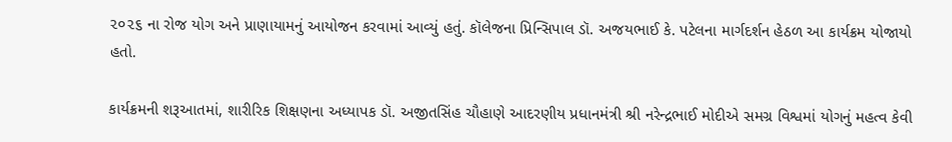૨૦૨૬ ના રોજ યોગ અને પ્રાણાયામનું આયોજન કરવામાં આવ્યું હતું. કૉલેજના પ્રિન્સિપાલ ડૉ. અજયભાઈ કે. પટેલના માર્ગદર્શન હેઠળ આ કાર્યક્રમ યોજાયો હતો.

કાર્યક્રમની શરૂઆતમાં, શારીરિક શિક્ષણના અધ્યાપક ડૉ. અજીતસિંહ ચૌહાણે આદરણીય પ્રધાનમંત્રી શ્રી નરેન્દ્રભાઈ મોદીએ સમગ્ર વિશ્વમાં યોગનું મહત્વ કેવી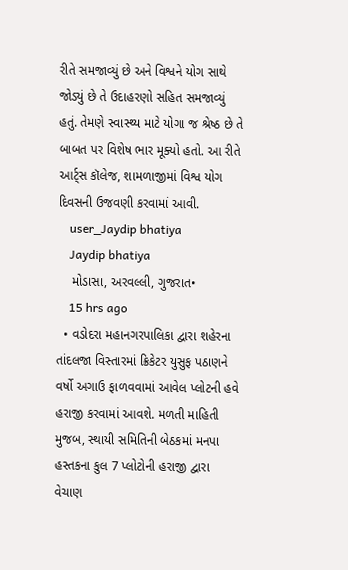રીતે સમજાવ્યું છે અને વિશ્વને યોગ સાથે જોડ્યું છે તે ઉદાહરણો સહિત સમજાવ્યું હતું. તેમણે સ્વાસ્થ્ય માટે યોગા જ શ્રેષ્ઠ છે તે બાબત પર વિશેષ ભાર મૂક્યો હતો. આ રીતે આર્ટ્સ કૉલેજ, શામળાજીમાં વિશ્વ યોગ દિવસની ઉજવણી કરવામાં આવી.
    user_Jaydip bhatiya
    Jaydip bhatiya
    મોડાસા, અરવલ્લી, ગુજરાત•
    15 hrs ago
  • વડોદરા મહાનગરપાલિકા દ્વારા શહેરના તાંદલજા વિસ્તારમાં ક્રિકેટર યુસુફ પઠાણને વર્ષો અગાઉ ફાળવવામાં આવેલ પ્લોટની હવે હરાજી કરવામાં આવશે. મળતી માહિતી મુજબ, સ્થાયી સમિતિની બેઠકમાં મનપા હસ્તકના કુલ 7 પ્લોટોની હરાજી દ્વારા વેચાણ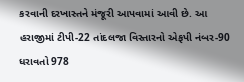કરવાની દરખાસ્તને મંજૂરી આપવામાં આવી છે. આ હરાજીમાં ટીપી-22 તાંદલજા વિસ્તારનો એફપી નંબર-90 ધરાવતો 978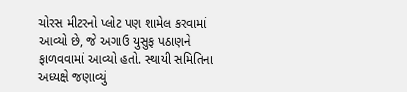ચોરસ મીટરનો પ્લોટ પણ શામેલ કરવામાં આવ્યો છે, જે અગાઉ યુસુફ પઠાણને ફાળવવામાં આવ્યો હતો. સ્થાયી સમિતિના અધ્યક્ષે જણાવ્યું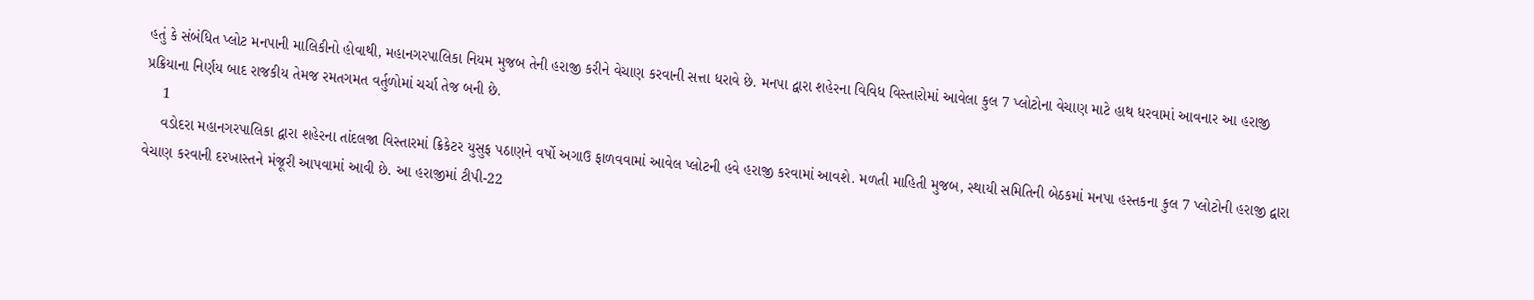હતું કે સંબંધિત પ્લોટ મનપાની માલિકીનો હોવાથી, મહાનગરપાલિકા નિયમ મુજબ તેની હરાજી કરીને વેચાણ કરવાની સત્તા ધરાવે છે. મનપા દ્વારા શહેરના વિવિધ વિસ્તારોમાં આવેલા કુલ 7 પ્લોટોના વેચાણ માટે હાથ ધરવામાં આવનાર આ હરાજી પ્રક્રિયાના નિર્ણય બાદ રાજકીય તેમજ રમતગમત વર્તુળોમાં ચર્ચા તેજ બની છે.
    1
    વડોદરા મહાનગરપાલિકા દ્વારા શહેરના તાંદલજા વિસ્તારમાં ક્રિકેટર યુસુફ પઠાણને વર્ષો અગાઉ ફાળવવામાં આવેલ પ્લોટની હવે હરાજી કરવામાં આવશે. મળતી માહિતી મુજબ, સ્થાયી સમિતિની બેઠકમાં મનપા હસ્તકના કુલ 7 પ્લોટોની હરાજી દ્વારા વેચાણ કરવાની દરખાસ્તને મંજૂરી આપવામાં આવી છે. આ હરાજીમાં ટીપી-22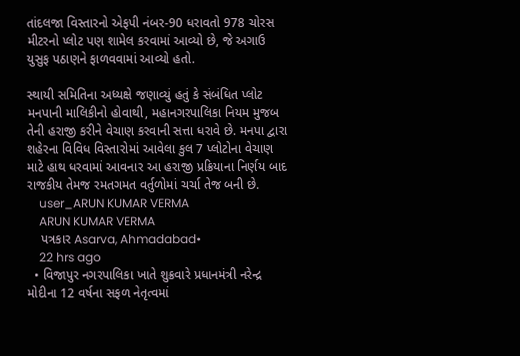તાંદલજા વિસ્તારનો એફપી નંબર-90 ધરાવતો 978 ચોરસ મીટરનો પ્લોટ પણ શામેલ કરવામાં આવ્યો છે, જે અગાઉ યુસુફ પઠાણને ફાળવવામાં આવ્યો હતો.

સ્થાયી સમિતિના અધ્યક્ષે જણાવ્યું હતું કે સંબંધિત પ્લોટ મનપાની માલિકીનો હોવાથી, મહાનગરપાલિકા નિયમ મુજબ તેની હરાજી કરીને વેચાણ કરવાની સત્તા ધરાવે છે. મનપા દ્વારા શહેરના વિવિધ વિસ્તારોમાં આવેલા કુલ 7 પ્લોટોના વેચાણ માટે હાથ ધરવામાં આવનાર આ હરાજી પ્રક્રિયાના નિર્ણય બાદ રાજકીય તેમજ રમતગમત વર્તુળોમાં ચર્ચા તેજ બની છે.
    user_ARUN KUMAR VERMA
    ARUN KUMAR VERMA
    પત્રકાર Asarva, Ahmadabad•
    22 hrs ago
  • વિજાપુર નગરપાલિકા ખાતે શુક્રવારે પ્રધાનમંત્રી નરેન્દ્ર મોદીના 12 વર્ષના સફળ નેતૃત્વમાં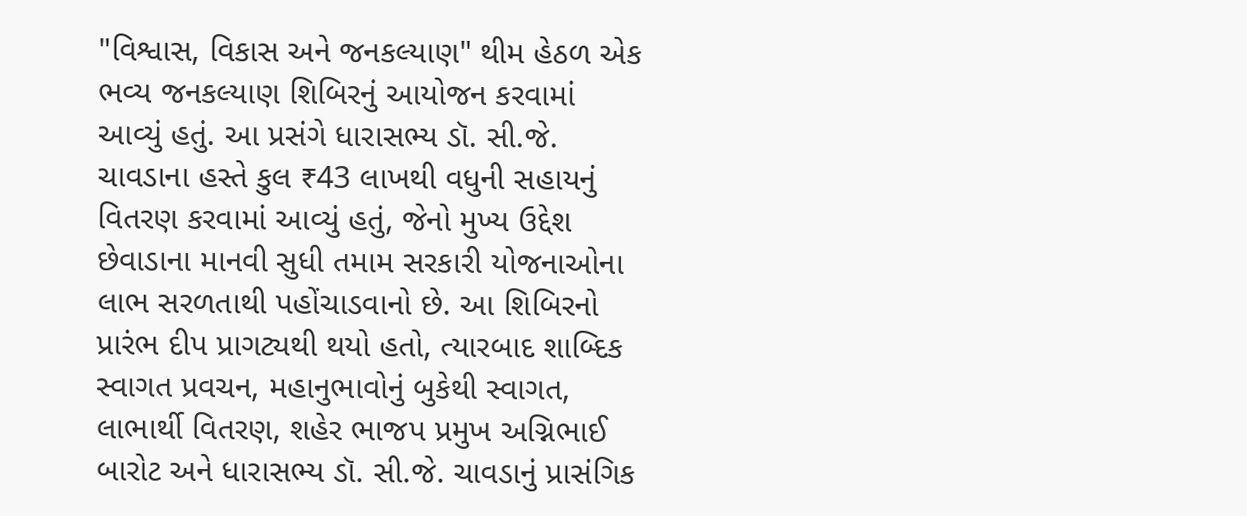"વિશ્વાસ, વિકાસ અને જનકલ્યાણ" થીમ હેઠળ એક ભવ્ય જનકલ્યાણ શિબિરનું આયોજન કરવામાં આવ્યું હતું. આ પ્રસંગે ધારાસભ્ય ડૉ. સી.જે. ચાવડાના હસ્તે કુલ ₹43 લાખથી વધુની સહાયનું વિતરણ કરવામાં આવ્યું હતું, જેનો મુખ્ય ઉદ્દેશ છેવાડાના માનવી સુધી તમામ સરકારી યોજનાઓના લાભ સરળતાથી પહોંચાડવાનો છે. આ શિબિરનો પ્રારંભ દીપ પ્રાગટ્યથી થયો હતો, ત્યારબાદ શાબ્દિક સ્વાગત પ્રવચન, મહાનુભાવોનું બુકેથી સ્વાગત, લાભાર્થી વિતરણ, શહેર ભાજપ પ્રમુખ અગ્નિભાઈ બારોટ અને ધારાસભ્ય ડૉ. સી.જે. ચાવડાનું પ્રાસંગિક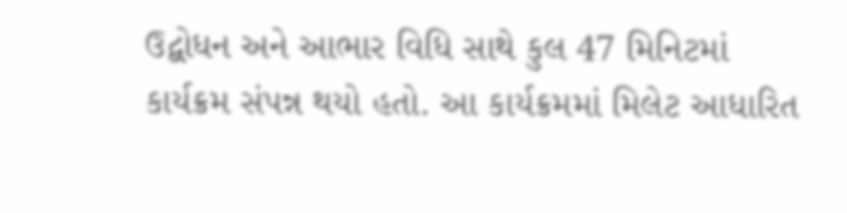ઉદ્બોધન અને આભાર વિધિ સાથે કુલ 47 મિનિટમાં કાર્યક્રમ સંપન્ન થયો હતો. આ કાર્યક્રમમાં મિલેટ આધારિત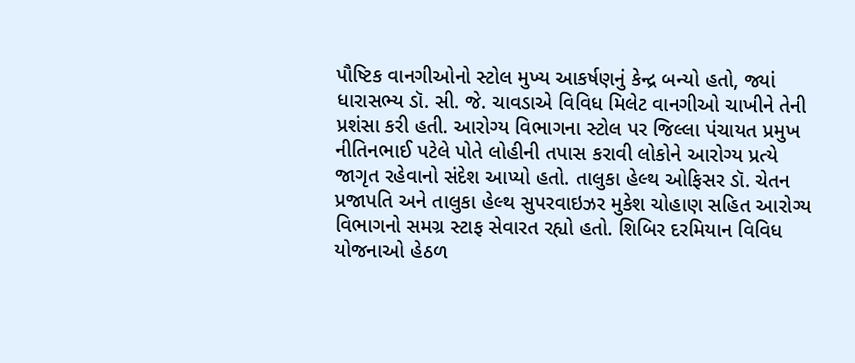પૌષ્ટિક વાનગીઓનો સ્ટોલ મુખ્ય આકર્ષણનું કેન્દ્ર બન્યો હતો, જ્યાં ધારાસભ્ય ડૉ. સી. જે. ચાવડાએ વિવિધ મિલેટ વાનગીઓ ચાખીને તેની પ્રશંસા કરી હતી. આરોગ્ય વિભાગના સ્ટોલ પર જિલ્લા પંચાયત પ્રમુખ નીતિનભાઈ પટેલે પોતે લોહીની તપાસ કરાવી લોકોને આરોગ્ય પ્રત્યે જાગૃત રહેવાનો સંદેશ આપ્યો હતો. તાલુકા હેલ્થ ઓફિસર ડૉ. ચેતન પ્રજાપતિ અને તાલુકા હેલ્થ સુપરવાઇઝર મુકેશ ચોહાણ સહિત આરોગ્ય વિભાગનો સમગ્ર સ્ટાફ સેવારત રહ્યો હતો. શિબિર દરમિયાન વિવિધ યોજનાઓ હેઠળ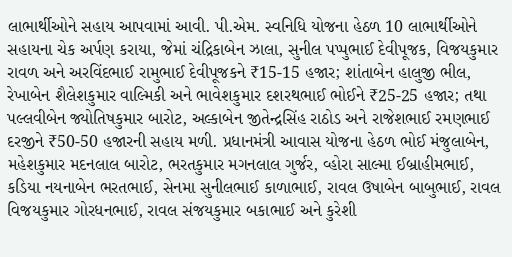લાભાર્થીઓને સહાય આપવામાં આવી. પી.એમ. સ્વનિધિ યોજના હેઠળ 10 લાભાર્થીઓને સહાયના ચેક અર્પણ કરાયા, જેમાં ચંદ્રિકાબેન ઝાલા, સુનીલ પપ્પુભાઈ દેવીપૂજક, વિજયકુમાર રાવળ અને અરવિંદભાઈ રામુભાઈ દેવીપૂજકને ₹15-15 હજાર; શાંતાબેન હાલુજી ભીલ, રેખાબેન શૈલેશકુમાર વાલ્મિકી અને ભાવેશકુમાર દશરથભાઈ ભોઈને ₹25-25 હજાર; તથા પલ્લવીબેન જ્યોતિષકુમાર બારોટ, અલ્કાબેન જીતેન્દ્રસિંહ રાઠોડ અને રાજેશભાઈ રમણભાઈ દરજીને ₹50-50 હજારની સહાય મળી. પ્રધાનમંત્રી આવાસ યોજના હેઠળ ભોઈ મંજુલાબેન, મહેશકુમાર મદનલાલ બારોટ, ભરતકુમાર મગનલાલ ગુર્જર, વ્હોરા સાલ્મા ઈબ્રાહીમભાઈ, કડિયા નયનાબેન ભરતભાઈ, સેનમા સુનીલભાઈ કાળાભાઈ, રાવલ ઉષાબેન બાબુભાઈ, રાવલ વિજયકુમાર ગોરધનભાઈ, રાવલ સંજયકુમાર બકાભાઈ અને કુરેશી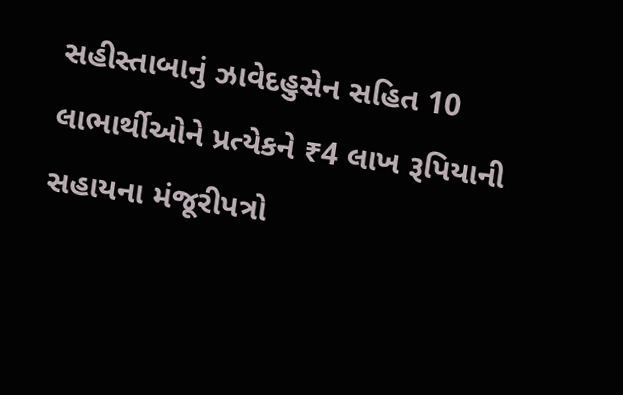સહીસ્તાબાનું ઝાવેદહુસેન સહિત 10 લાભાર્થીઓને પ્રત્યેકને ₹4 લાખ રૂપિયાની સહાયના મંજૂરીપત્રો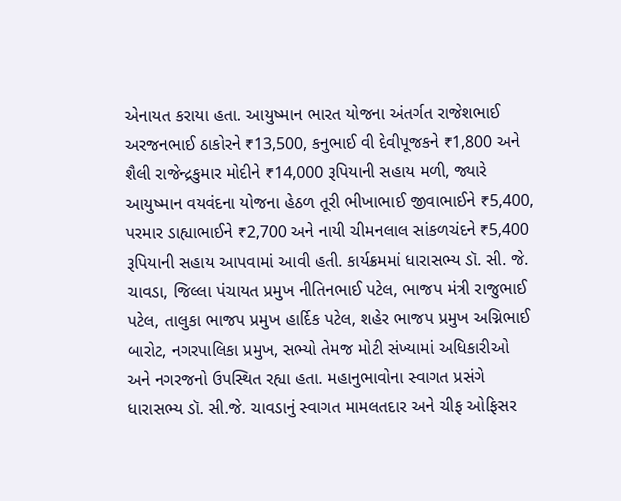એનાયત કરાયા હતા. આયુષ્માન ભારત યોજના અંતર્ગત રાજેશભાઈ અરજનભાઈ ઠાકોરને ₹13,500, કનુભાઈ વી દેવીપૂજકને ₹1,800 અને શૈલી રાજેન્દ્રકુમાર મોદીને ₹14,000 રૂપિયાની સહાય મળી, જ્યારે આયુષ્માન વયવંદના યોજના હેઠળ તૂરી ભીખાભાઈ જીવાભાઈને ₹5,400, પરમાર ડાહ્યાભાઈને ₹2,700 અને નાયી ચીમનલાલ સાંકળચંદને ₹5,400 રૂપિયાની સહાય આપવામાં આવી હતી. કાર્યક્રમમાં ધારાસભ્ય ડૉ. સી. જે. ચાવડા, જિલ્લા પંચાયત પ્રમુખ નીતિનભાઈ પટેલ, ભાજપ મંત્રી રાજુભાઈ પટેલ, તાલુકા ભાજપ પ્રમુખ હાર્દિક પટેલ, શહેર ભાજપ પ્રમુખ અગ્નિભાઈ બારોટ, નગરપાલિકા પ્રમુખ, સભ્યો તેમજ મોટી સંખ્યામાં અધિકારીઓ અને નગરજનો ઉપસ્થિત રહ્યા હતા. મહાનુભાવોના સ્વાગત પ્રસંગે ધારાસભ્ય ડૉ. સી.જે. ચાવડાનું સ્વાગત મામલતદાર અને ચીફ ઓફિસર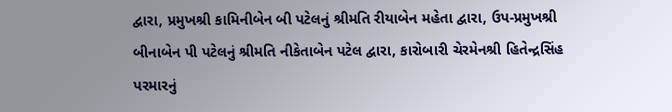દ્વારા, પ્રમુખશ્રી કામિનીબેન બી પટેલનું શ્રીમતિ રીયાબેન મહેતા દ્વારા, ઉપ-પ્રમુખશ્રી બીનાબેન પી પટેલનું શ્રીમતિ નીકેતાબેન પટેલ દ્વારા, કારોબારી ચેરમેનશ્રી હિતેન્દ્રસિંહ પરમારનું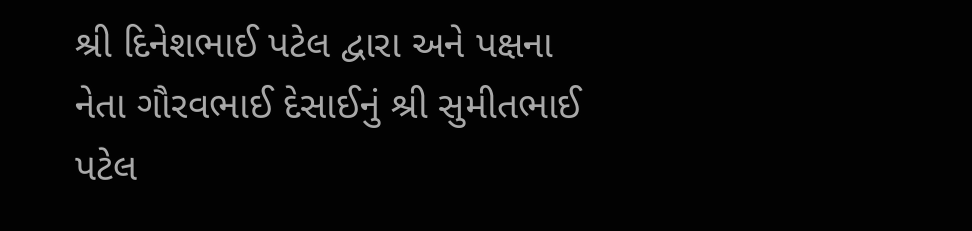શ્રી દિનેશભાઈ પટેલ દ્વારા અને પક્ષના નેતા ગૌરવભાઈ દેસાઈનું શ્રી સુમીતભાઈ પટેલ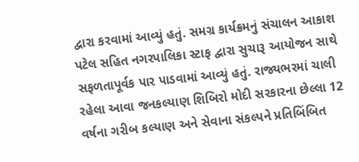દ્વારા કરવામાં આવ્યું હતું. સમગ્ર કાર્યક્રમનું સંચાલન આકાશ પટેલ સહિત નગરપાલિકા સ્ટાફ દ્વારા સુચારૂ આયોજન સાથે સફળતાપૂર્વક પાર પાડવામાં આવ્યું હતું. રાજ્યભરમાં ચાલી રહેલા આવા જનકલ્યાણ શિબિરો મોદી સરકારના છેલ્લા 12 વર્ષના ગરીબ કલ્યાણ અને સેવાના સંકલ્પને પ્રતિબિંબિત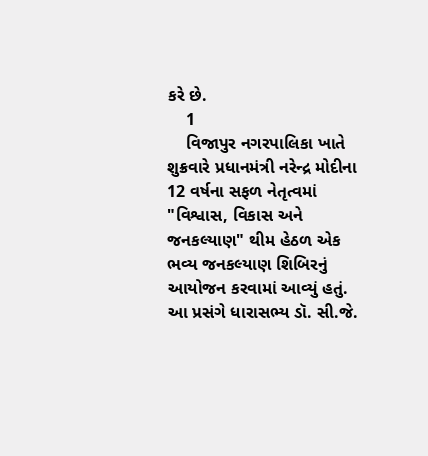કરે છે.
    1
    વિજાપુર નગરપાલિકા ખાતે શુક્રવારે પ્રધાનમંત્રી નરેન્દ્ર મોદીના 12 વર્ષના સફળ નેતૃત્વમાં "વિશ્વાસ, વિકાસ અને જનકલ્યાણ" થીમ હેઠળ એક ભવ્ય જનકલ્યાણ શિબિરનું આયોજન કરવામાં આવ્યું હતું. આ પ્રસંગે ધારાસભ્ય ડૉ. સી.જે.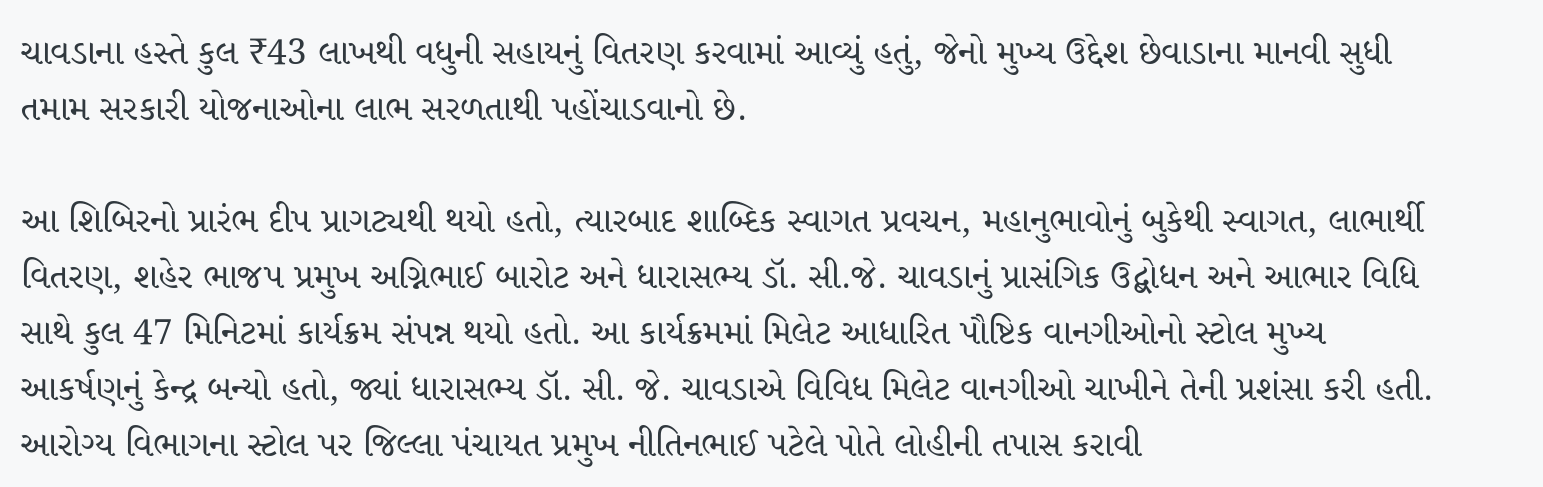ચાવડાના હસ્તે કુલ ₹43 લાખથી વધુની સહાયનું વિતરણ કરવામાં આવ્યું હતું, જેનો મુખ્ય ઉદ્દેશ છેવાડાના માનવી સુધી તમામ સરકારી યોજનાઓના લાભ સરળતાથી પહોંચાડવાનો છે.

આ શિબિરનો પ્રારંભ દીપ પ્રાગટ્યથી થયો હતો, ત્યારબાદ શાબ્દિક સ્વાગત પ્રવચન, મહાનુભાવોનું બુકેથી સ્વાગત, લાભાર્થી વિતરણ, શહેર ભાજપ પ્રમુખ અગ્નિભાઈ બારોટ અને ધારાસભ્ય ડૉ. સી.જે. ચાવડાનું પ્રાસંગિક ઉદ્બોધન અને આભાર વિધિ સાથે કુલ 47 મિનિટમાં કાર્યક્રમ સંપન્ન થયો હતો. આ કાર્યક્રમમાં મિલેટ આધારિત પૌષ્ટિક વાનગીઓનો સ્ટોલ મુખ્ય આકર્ષણનું કેન્દ્ર બન્યો હતો, જ્યાં ધારાસભ્ય ડૉ. સી. જે. ચાવડાએ વિવિધ મિલેટ વાનગીઓ ચાખીને તેની પ્રશંસા કરી હતી. આરોગ્ય વિભાગના સ્ટોલ પર જિલ્લા પંચાયત પ્રમુખ નીતિનભાઈ પટેલે પોતે લોહીની તપાસ કરાવી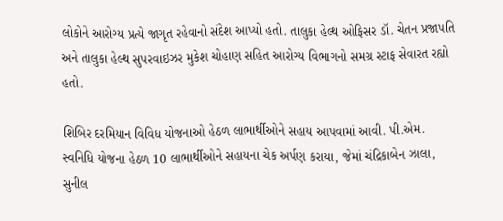લોકોને આરોગ્ય પ્રત્યે જાગૃત રહેવાનો સંદેશ આપ્યો હતો. તાલુકા હેલ્થ ઓફિસર ડૉ. ચેતન પ્રજાપતિ અને તાલુકા હેલ્થ સુપરવાઇઝર મુકેશ ચોહાણ સહિત આરોગ્ય વિભાગનો સમગ્ર સ્ટાફ સેવારત રહ્યો હતો.

શિબિર દરમિયાન વિવિધ યોજનાઓ હેઠળ લાભાર્થીઓને સહાય આપવામાં આવી. પી.એમ. સ્વનિધિ યોજના હેઠળ 10 લાભાર્થીઓને સહાયના ચેક અર્પણ કરાયા, જેમાં ચંદ્રિકાબેન ઝાલા, સુનીલ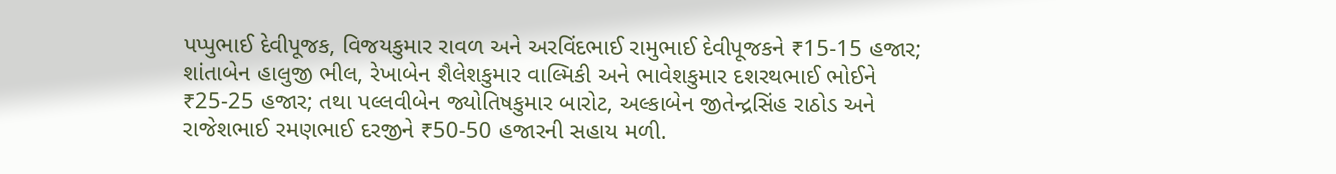પપ્પુભાઈ દેવીપૂજક, વિજયકુમાર રાવળ અને અરવિંદભાઈ રામુભાઈ દેવીપૂજકને ₹15-15 હજાર; શાંતાબેન હાલુજી ભીલ, રેખાબેન શૈલેશકુમાર વાલ્મિકી અને ભાવેશકુમાર દશરથભાઈ ભોઈને ₹25-25 હજાર; તથા પલ્લવીબેન જ્યોતિષકુમાર બારોટ, અલ્કાબેન જીતેન્દ્રસિંહ રાઠોડ અને રાજેશભાઈ રમણભાઈ દરજીને ₹50-50 હજારની સહાય મળી.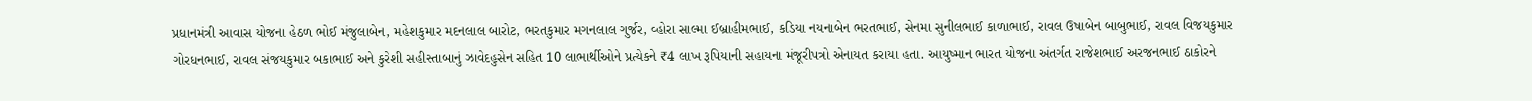પ્રધાનમંત્રી આવાસ યોજના હેઠળ ભોઈ મંજુલાબેન, મહેશકુમાર મદનલાલ બારોટ, ભરતકુમાર મગનલાલ ગુર્જર, વ્હોરા સાલ્મા ઈબ્રાહીમભાઈ, કડિયા નયનાબેન ભરતભાઈ, સેનમા સુનીલભાઈ કાળાભાઈ, રાવલ ઉષાબેન બાબુભાઈ, રાવલ વિજયકુમાર ગોરધનભાઈ, રાવલ સંજયકુમાર બકાભાઈ અને કુરેશી સહીસ્તાબાનું ઝાવેદહુસેન સહિત 10 લાભાર્થીઓને પ્રત્યેકને ₹4 લાખ રૂપિયાની સહાયના મંજૂરીપત્રો એનાયત કરાયા હતા. આયુષ્માન ભારત યોજના અંતર્ગત રાજેશભાઈ અરજનભાઈ ઠાકોરને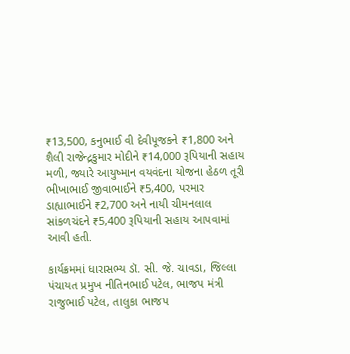₹13,500, કનુભાઈ વી દેવીપૂજકને ₹1,800 અને શૈલી રાજેન્દ્રકુમાર મોદીને ₹14,000 રૂપિયાની સહાય મળી, જ્યારે આયુષ્માન વયવંદના યોજના હેઠળ તૂરી ભીખાભાઈ જીવાભાઈને ₹5,400, પરમાર ડાહ્યાભાઈને ₹2,700 અને નાયી ચીમનલાલ સાંકળચંદને ₹5,400 રૂપિયાની સહાય આપવામાં આવી હતી.

કાર્યક્રમમાં ધારાસભ્ય ડૉ. સી. જે. ચાવડા, જિલ્લા પંચાયત પ્રમુખ નીતિનભાઈ પટેલ, ભાજપ મંત્રી રાજુભાઈ પટેલ, તાલુકા ભાજપ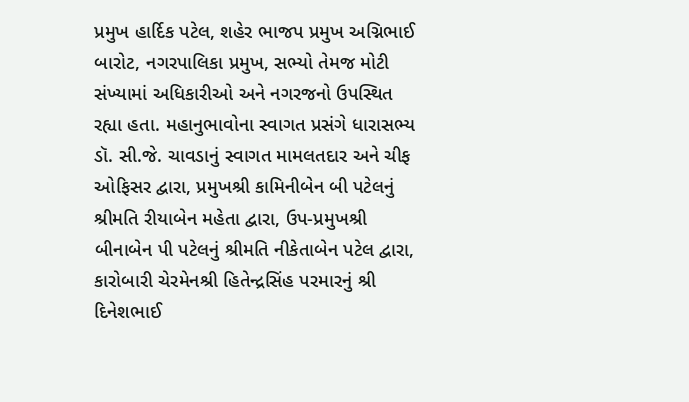પ્રમુખ હાર્દિક પટેલ, શહેર ભાજપ પ્રમુખ અગ્નિભાઈ બારોટ, નગરપાલિકા પ્રમુખ, સભ્યો તેમજ મોટી સંખ્યામાં અધિકારીઓ અને નગરજનો ઉપસ્થિત રહ્યા હતા. મહાનુભાવોના સ્વાગત પ્રસંગે ધારાસભ્ય ડૉ. સી.જે. ચાવડાનું સ્વાગત મામલતદાર અને ચીફ ઓફિસર દ્વારા, પ્રમુખશ્રી કામિનીબેન બી પટેલનું શ્રીમતિ રીયાબેન મહેતા દ્વારા, ઉપ-પ્રમુખશ્રી બીનાબેન પી પટેલનું શ્રીમતિ નીકેતાબેન પટેલ દ્વારા, કારોબારી ચેરમેનશ્રી હિતેન્દ્રસિંહ પરમારનું શ્રી દિનેશભાઈ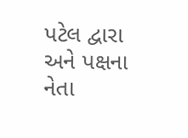પટેલ દ્વારા અને પક્ષના નેતા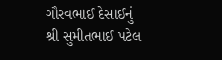ગૌરવભાઈ દેસાઈનું શ્રી સુમીતભાઈ પટેલ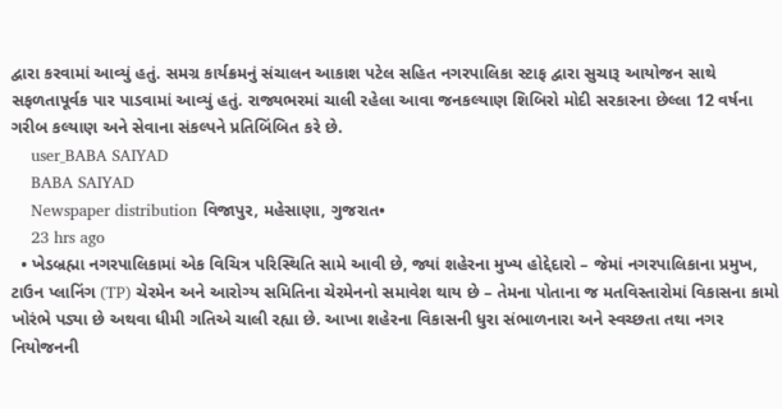દ્વારા કરવામાં આવ્યું હતું. સમગ્ર કાર્યક્રમનું સંચાલન આકાશ પટેલ સહિત નગરપાલિકા સ્ટાફ દ્વારા સુચારૂ આયોજન સાથે સફળતાપૂર્વક પાર પાડવામાં આવ્યું હતું. રાજ્યભરમાં ચાલી રહેલા આવા જનકલ્યાણ શિબિરો મોદી સરકારના છેલ્લા 12 વર્ષના ગરીબ કલ્યાણ અને સેવાના સંકલ્પને પ્રતિબિંબિત કરે છે.
    user_BABA SAIYAD
    BABA SAIYAD
    Newspaper distribution વિજાપુર, મહેસાણા, ગુજરાત•
    23 hrs ago
  • ખેડબ્રહ્મા નગરપાલિકામાં એક વિચિત્ર પરિસ્થિતિ સામે આવી છે, જ્યાં શહેરના મુખ્ય હોદ્દેદારો – જેમાં નગરપાલિકાના પ્રમુખ, ટાઉન પ્લાનિંગ (TP) ચેરમેન અને આરોગ્ય સમિતિના ચેરમેનનો સમાવેશ થાય છે – તેમના પોતાના જ મતવિસ્તારોમાં વિકાસના કામો ખોરંભે પડ્યા છે અથવા ધીમી ગતિએ ચાલી રહ્યા છે. આખા શહેરના વિકાસની ધુરા સંભાળનારા અને સ્વચ્છતા તથા નગર નિયોજનની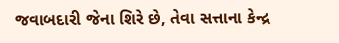જવાબદારી જેના શિરે છે, તેવા સત્તાના કેન્દ્ર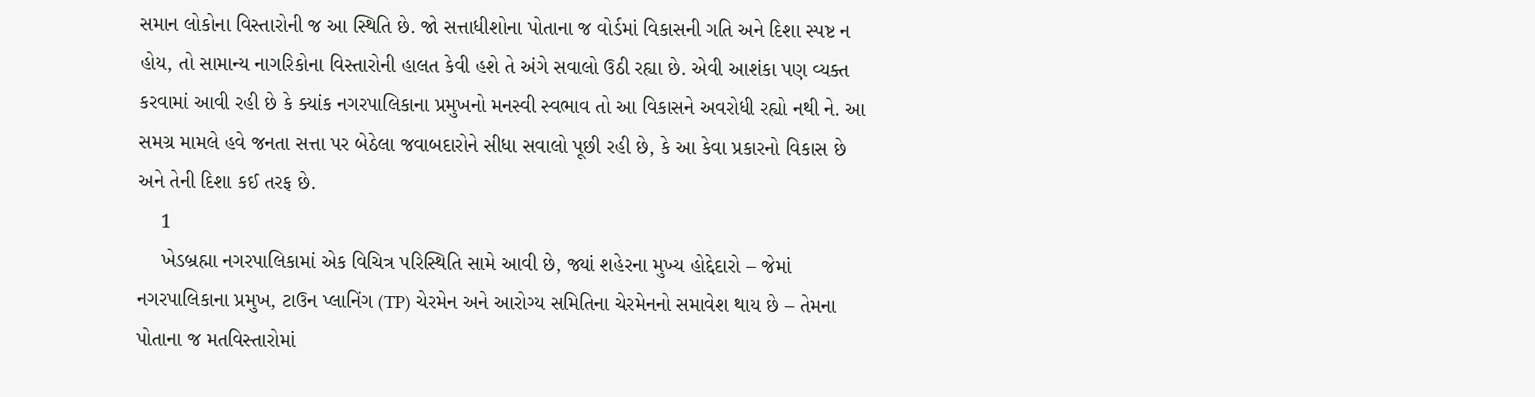સમાન લોકોના વિસ્તારોની જ આ સ્થિતિ છે. જો સત્તાધીશોના પોતાના જ વોર્ડમાં વિકાસની ગતિ અને દિશા સ્પષ્ટ ન હોય, તો સામાન્ય નાગરિકોના વિસ્તારોની હાલત કેવી હશે તે અંગે સવાલો ઉઠી રહ્યા છે. એવી આશંકા પણ વ્યક્ત કરવામાં આવી રહી છે કે ક્યાંક નગરપાલિકાના પ્રમુખનો મનસ્વી સ્વભાવ તો આ વિકાસને અવરોધી રહ્યો નથી ને. આ સમગ્ર મામલે હવે જનતા સત્તા પર બેઠેલા જવાબદારોને સીધા સવાલો પૂછી રહી છે, કે આ કેવા પ્રકારનો વિકાસ છે અને તેની દિશા કઈ તરફ છે.
    1
    ખેડબ્રહ્મા નગરપાલિકામાં એક વિચિત્ર પરિસ્થિતિ સામે આવી છે, જ્યાં શહેરના મુખ્ય હોદ્દેદારો – જેમાં નગરપાલિકાના પ્રમુખ, ટાઉન પ્લાનિંગ (TP) ચેરમેન અને આરોગ્ય સમિતિના ચેરમેનનો સમાવેશ થાય છે – તેમના પોતાના જ મતવિસ્તારોમાં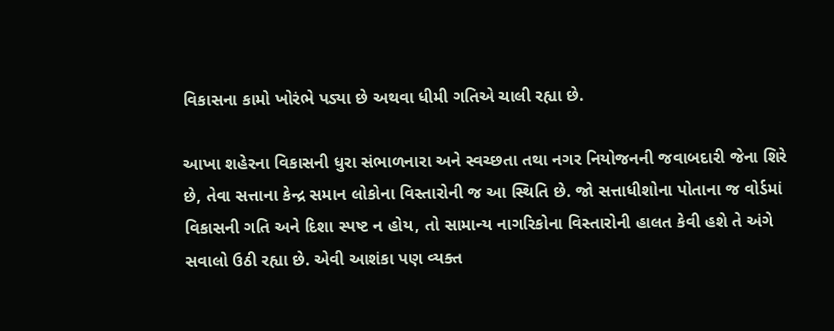વિકાસના કામો ખોરંભે પડ્યા છે અથવા ધીમી ગતિએ ચાલી રહ્યા છે.

આખા શહેરના વિકાસની ધુરા સંભાળનારા અને સ્વચ્છતા તથા નગર નિયોજનની જવાબદારી જેના શિરે છે, તેવા સત્તાના કેન્દ્ર સમાન લોકોના વિસ્તારોની જ આ સ્થિતિ છે. જો સત્તાધીશોના પોતાના જ વોર્ડમાં વિકાસની ગતિ અને દિશા સ્પષ્ટ ન હોય, તો સામાન્ય નાગરિકોના વિસ્તારોની હાલત કેવી હશે તે અંગે સવાલો ઉઠી રહ્યા છે. એવી આશંકા પણ વ્યક્ત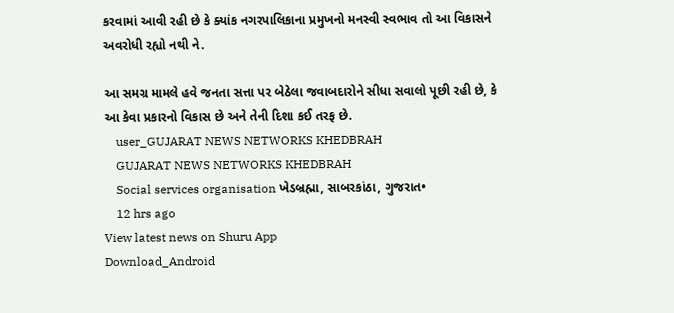કરવામાં આવી રહી છે કે ક્યાંક નગરપાલિકાના પ્રમુખનો મનસ્વી સ્વભાવ તો આ વિકાસને અવરોધી રહ્યો નથી ને.

આ સમગ્ર મામલે હવે જનતા સત્તા પર બેઠેલા જવાબદારોને સીધા સવાલો પૂછી રહી છે, કે આ કેવા પ્રકારનો વિકાસ છે અને તેની દિશા કઈ તરફ છે.
    user_GUJARAT NEWS NETWORKS KHEDBRAH
    GUJARAT NEWS NETWORKS KHEDBRAH
    Social services organisation ખેડબ્રહ્મા, સાબરકાંઠા, ગુજરાત•
    12 hrs ago
View latest news on Shuru App
Download_Android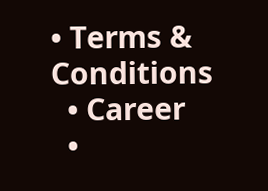• Terms & Conditions
  • Career
  •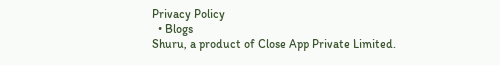Privacy Policy
  • Blogs
Shuru, a product of Close App Private Limited.